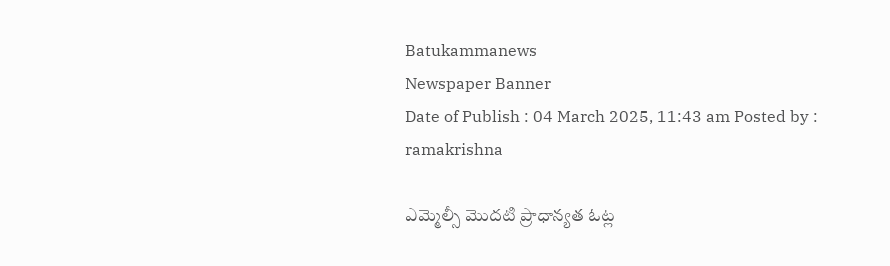Batukammanews
Newspaper Banner
Date of Publish : 04 March 2025, 11:43 am Posted by : ramakrishna

ఎమ్మెల్సీ మొదటి ప్రాధాన్యత ఓట్ల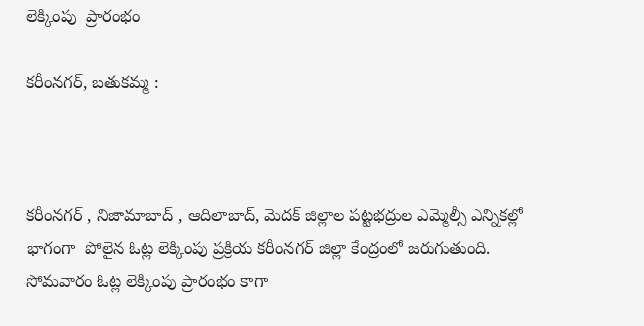లెక్కింపు  ప్రారంభం

కరీంనగర్, బతుకమ్మ :



కరీంనగర్ , నిజామాబాద్ , ఆదిలాబాద్, మెదక్ జిల్లాల పట్టభద్రుల ఎమ్మెల్సీ ఎన్నికల్లో భాగంగా  పోలైన ఓట్ల లెక్కింపు ప్రక్రియ కరీంనగర్ జిల్లా కేంద్రంలో జరుగుతుంది. సోమవారం ఓట్ల లెక్కింపు ప్రారంభం కాగా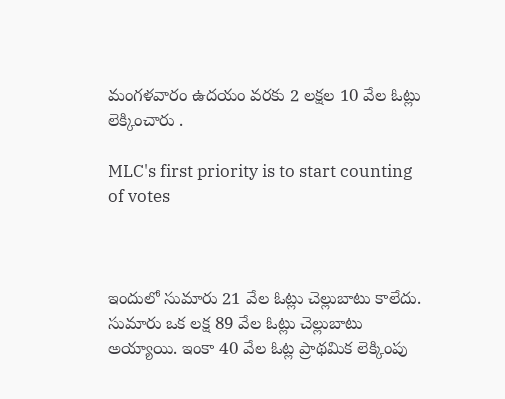మంగళవారం ఉదయం వరకు 2 లక్షల 10 వేల ఓట్లు లెక్కించారు .

MLC's first priority is to start counting of votes



ఇందులో సుమారు 21 వేల ఓట్లు చెల్లుబాటు కాలేదు. సుమారు ఒక లక్ష 89 వేల ఓట్లు చెల్లుబాటు అయ్యాయి. ఇంకా 40 వేల ఓట్ల ప్రాథమిక లెక్కింపు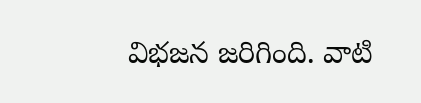విభజన జరిగింది. వాటి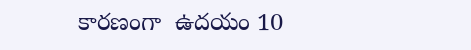కారణంగా  ఉదయం 10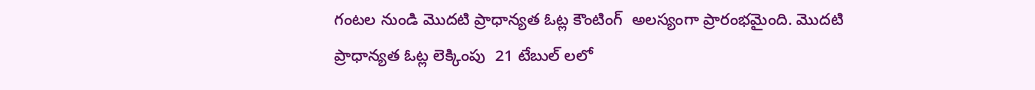గంటల నుండి మొదటి ప్రాధాన్యత ఓట్ల కౌంటింగ్  అలస్యంగా ప్రారంభమైంది. మొదటి ప్రాధాన్యత ఓట్ల లెక్కింపు  21 టేబుల్ లలో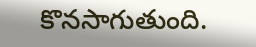కొనసాగుతుంది.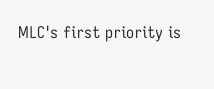MLC's first priority is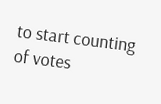to start counting of votes